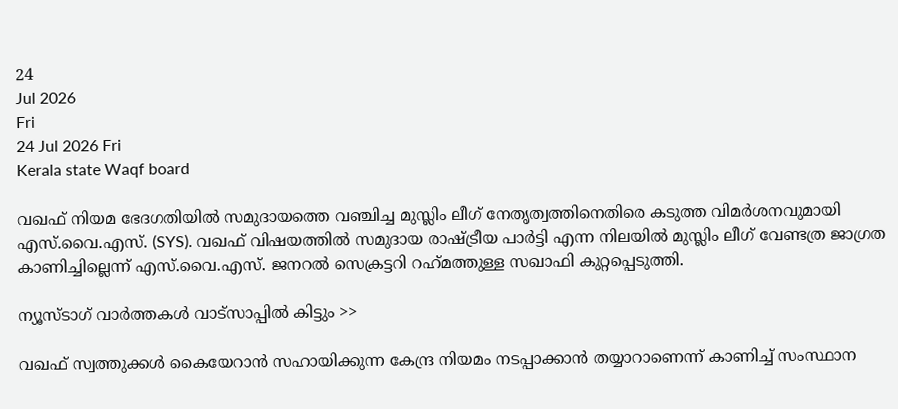24
Jul 2026
Fri
24 Jul 2026 Fri
Kerala state Waqf board

വഖഫ് നിയമ ഭേദഗതിയില്‍ സമുദായത്തെ വഞ്ചിച്ച മുസ്ലിം ലീഗ് നേതൃത്വത്തിനെതിരെ കടുത്ത വിമര്‍ശനവുമായി എസ്.വൈ.എസ്. (SYS). വഖഫ് വിഷയത്തില്‍ സമുദായ രാഷ്ട്രീയ പാര്‍ട്ടി എന്ന നിലയില്‍ മുസ്ലിം ലീഗ് വേണ്ടത്ര ജാഗ്രത കാണിച്ചില്ലെന്ന് എസ്.വൈ.എസ്. ജനറല്‍ സെക്രട്ടറി റഹ്‌മത്തുള്ള സഖാഫി കുറ്റപ്പെടുത്തി.

ന്യൂസ്ടാഗ് വാര്‍ത്തകള്‍ വാട്‌സാപ്പില്‍ കിട്ടും >>

വഖഫ് സ്വത്തുക്കള്‍ കൈയേറാന്‍ സഹായിക്കുന്ന കേന്ദ്ര നിയമം നടപ്പാക്കാന്‍ തയ്യാറാണെന്ന് കാണിച്ച് സംസ്ഥാന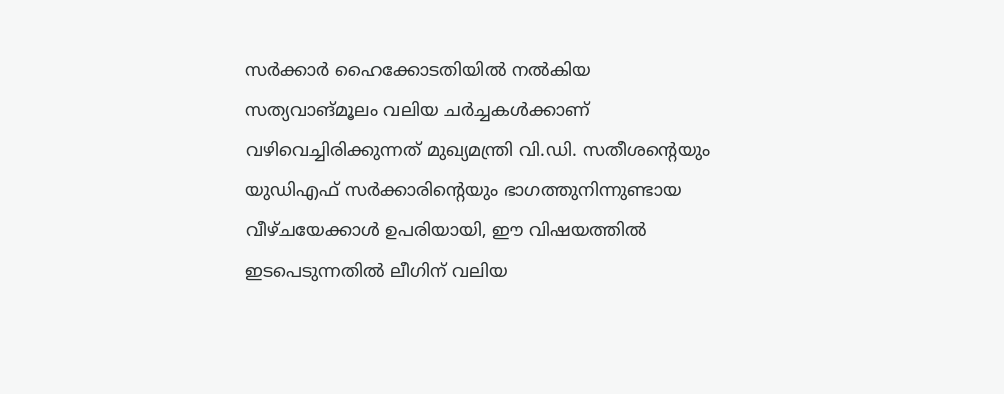സര്‍ക്കാര്‍ ഹൈക്കോടതിയില്‍ നല്‍കിയ സത്യവാങ്മൂലം വലിയ ചര്‍ച്ചകള്‍ക്കാണ് വഴിവെച്ചിരിക്കുന്നത് മുഖ്യമന്ത്രി വി.ഡി. സതീശന്റെയും യുഡിഎഫ് സര്‍ക്കാരിന്റെയും ഭാഗത്തുനിന്നുണ്ടായ വീഴ്ചയേക്കാള്‍ ഉപരിയായി, ഈ വിഷയത്തില്‍ ഇടപെടുന്നതില്‍ ലീഗിന് വലിയ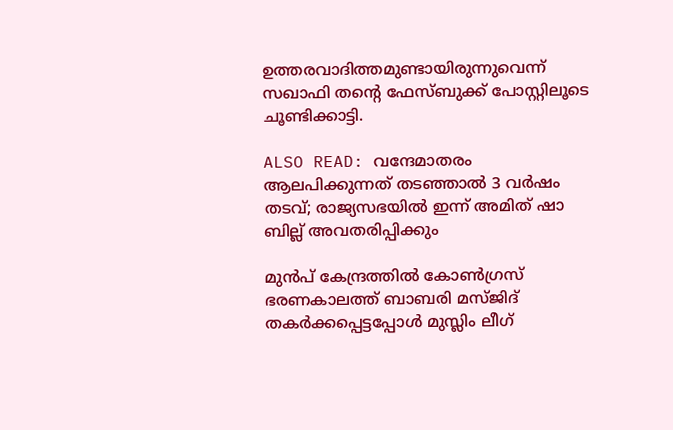ഉത്തരവാദിത്തമുണ്ടായിരുന്നുവെന്ന് സഖാഫി തന്റെ ഫേസ്ബുക്ക് പോസ്റ്റിലൂടെ ചൂണ്ടിക്കാട്ടി.

ALSO READ: വന്ദേമാതരം ആലപിക്കുന്നത് തടഞ്ഞാല്‍ 3 വര്‍ഷം തടവ്; രാജ്യസഭയില്‍ ഇന്ന് അമിത് ഷാ ബില്ല് അവതരിപ്പിക്കും

മുന്‍പ് കേന്ദ്രത്തില്‍ കോണ്‍ഗ്രസ് ഭരണകാലത്ത് ബാബരി മസ്ജിദ് തകര്‍ക്കപ്പെട്ടപ്പോള്‍ മുസ്ലിം ലീഗ്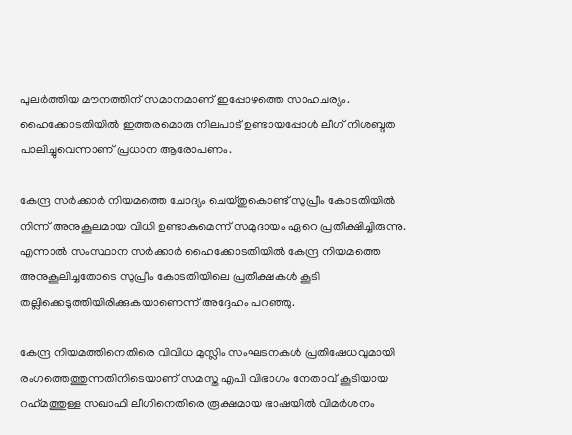പുലര്‍ത്തിയ മൗനത്തിന് സമാനമാണ് ഇപ്പോഴത്തെ സാഹചര്യം. ഹൈക്കോടതിയില്‍ ഇത്തരമൊരു നിലപാട് ഉണ്ടായപ്പോള്‍ ലീഗ് നിശബ്ദത പാലിച്ചുവെന്നാണ് പ്രധാന ആരോപണം.

കേന്ദ്ര സര്‍ക്കാര്‍ നിയമത്തെ ചോദ്യം ചെയ്തുകൊണ്ട് സുപ്രീം കോടതിയില്‍ നിന്ന് അനുകൂലമായ വിധി ഉണ്ടാകുമെന്ന് സമുദായം ഏറെ പ്രതീക്ഷിച്ചിരുന്നു. എന്നാല്‍ സംസ്ഥാന സര്‍ക്കാര്‍ ഹൈക്കോടതിയില്‍ കേന്ദ്ര നിയമത്തെ അനുകൂലിച്ചതോടെ സുപ്രീം കോടതിയിലെ പ്രതീക്ഷകള്‍ കൂടി തല്ലിക്കെടുത്തിയിരിക്കുകയാണെന്ന് അദ്ദേഹം പറഞ്ഞു.

കേന്ദ്ര നിയമത്തിനെതിരെ വിവിധ മുസ്ലിം സംഘടനകള്‍ പ്രതിഷേധവുമായി രംഗത്തെത്തുന്നതിനിടെയാണ് സമസ്ത എപി വിഭാഗം നേതാവ് കൂടിയായ റഹ്‌മത്തുള്ള സഖാഫി ലീഗിനെതിരെ രൂക്ഷമായ ഭാഷയില്‍ വിമര്‍ശനം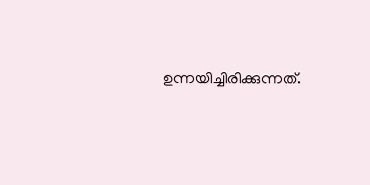ഉന്നയിച്ചിരിക്കുന്നത്.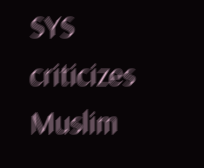SYS criticizes Muslim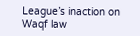League’s inaction on Waqf law